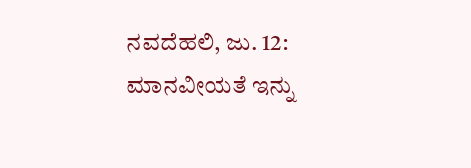ನವದೆಹಲಿ, ಜು. 12: ಮಾನವೀಯತೆ ಇನ್ನು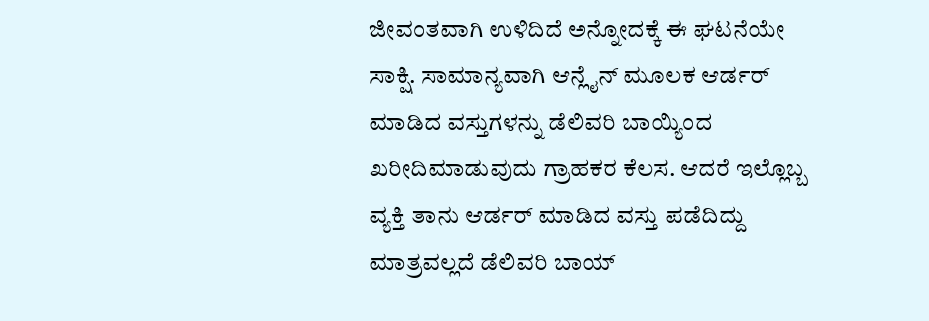ಜೀವಂತವಾಗಿ ಉಳಿದಿದೆ ಅನ್ನೋದಕ್ಕೆ ಈ ಘಟನೆಯೇ ಸಾಕ್ಷಿ. ಸಾಮಾನ್ಯವಾಗಿ ಆನ್ಲೈನ್ ಮೂಲಕ ಆರ್ಡರ್ ಮಾಡಿದ ವಸ್ತುಗಳನ್ನು ಡೆಲಿವರಿ ಬಾಯ್ಯಿಂದ ಖರೀದಿಮಾಡುವುದು ಗ್ರಾಹಕರ ಕೆಲಸ. ಆದರೆ ಇಲ್ಲೊಬ್ಬ ವ್ಯಕ್ತಿ ತಾನು ಆರ್ಡರ್ ಮಾಡಿದ ವಸ್ತು ಪಡೆದಿದ್ದು ಮಾತ್ರವಲ್ಲದೆ ಡೆಲಿವರಿ ಬಾಯ್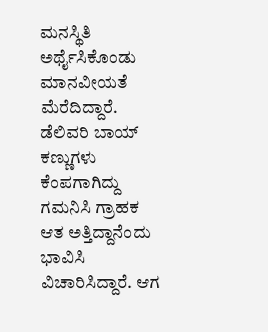ಮನಸ್ಥಿತಿ ಅರ್ಥೈಸಿಕೊಂಡು ಮಾನವೀಯತೆ ಮೆರೆದಿದ್ದಾರೆ. ಡೆಲಿವರಿ ಬಾಯ್ ಕಣ್ಣುಗಳು ಕೆಂಪಗಾಗಿದ್ದು ಗಮನಿಸಿ ಗ್ರಾಹಕ ಆತ ಅತ್ತಿದ್ದಾನೆಂದು ಭಾವಿಸಿ ವಿಚಾರಿಸಿದ್ದಾರೆ. ಆಗ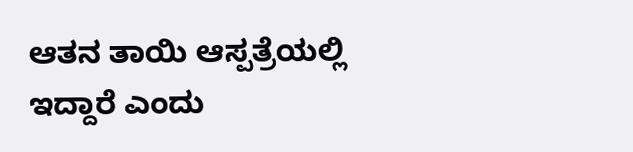ಆತನ ತಾಯಿ ಆಸ್ಪತ್ರೆಯಲ್ಲಿ ಇದ್ದಾರೆ ಎಂದು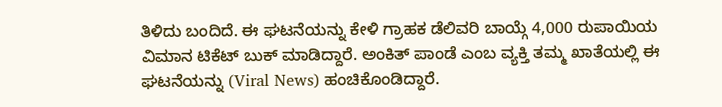ತಿಳಿದು ಬಂದಿದೆ. ಈ ಘಟನೆಯನ್ನು ಕೇಳಿ ಗ್ರಾಹಕ ಡೆಲಿವರಿ ಬಾಯ್ಗೆ 4,000 ರುಪಾಯಿಯ ವಿಮಾನ ಟಿಕೆಟ್ ಬುಕ್ ಮಾಡಿದ್ದಾರೆ. ಅಂಕಿತ್ ಪಾಂಡೆ ಎಂಬ ವ್ಯಕ್ತಿ ತಮ್ಮ ಖಾತೆಯಲ್ಲಿ ಈ ಘಟನೆಯನ್ನು (Viral News) ಹಂಚಿಕೊಂಡಿದ್ದಾರೆ.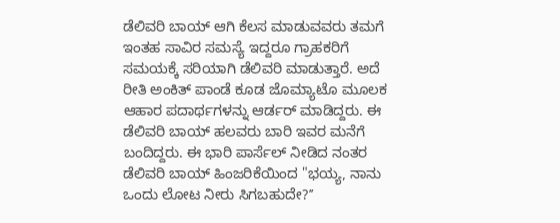ಡೆಲಿವರಿ ಬಾಯ್ ಆಗಿ ಕೆಲಸ ಮಾಡುವವರು ತಮಗೆ ಇಂತಹ ಸಾವಿರ ಸಮಸ್ಯೆ ಇದ್ದರೂ ಗ್ರಾಹಕರಿಗೆ ಸಮಯಕ್ಕೆ ಸರಿಯಾಗಿ ಡೆಲಿವರಿ ಮಾಡುತ್ತಾರೆ. ಅದೆ ರೀತಿ ಅಂಕಿತ್ ಪಾಂಡೆ ಕೂಡ ಜೊಮ್ಯಾಟೊ ಮೂಲಕ ಆಹಾರ ಪದಾರ್ಥಗಳನ್ನು ಆರ್ಡರ್ ಮಾಡಿದ್ದರು. ಈ ಡೆಲಿವರಿ ಬಾಯ್ ಹಲವರು ಬಾರಿ ಇವರ ಮನೆಗೆ ಬಂದಿದ್ದರು. ಈ ಭಾರಿ ಪಾರ್ಸೆಲ್ ನೀಡಿದ ನಂತರ ಡೆಲಿವರಿ ಬಾಯ್ ಹಿಂಜರಿಕೆಯಿಂದ "ಭಯ್ಯ, ನಾನು ಒಂದು ಲೋಟ ನೀರು ಸಿಗಬಹುದೇ?ʼʼ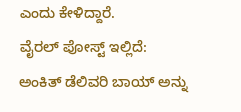ಎಂದು ಕೇಳಿದ್ದಾರೆ.
ವೈರಲ್ ಪೋಸ್ಟ್ ಇಲ್ಲಿದೆ:
ಅಂಕಿತ್ ಡೆಲಿವರಿ ಬಾಯ್ ಅನ್ನು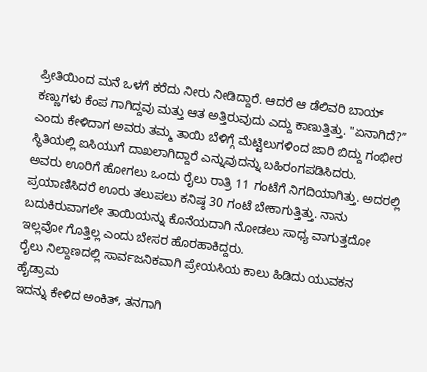ಪ್ರೀತಿಯಿಂದ ಮನೆ ಒಳಗೆ ಕರೆದು ನೀರು ನೀಡಿದ್ದಾರೆ. ಆದರೆ ಆ ಡೆಲಿವರಿ ಬಾಯ್ ಕಣ್ಣುಗಳು ಕೆಂಪ ಗಾಗಿದ್ದವು ಮತ್ತು ಆತ ಅತ್ತಿರುವುದು ಎದ್ದು ಕಾಣುತ್ತಿತ್ತು. "ಏನಾಗಿದೆ?ʼʼ ಎಂದು ಕೇಳಿದಾಗ ಅವರು ತಮ್ಮ ತಾಯಿ ಬೆಳಿಗ್ಗೆ ಮೆಟ್ಟಿಲುಗಳಿಂದ ಜಾರಿ ಬಿದ್ದು ಗಂಭೀರ ಸ್ಥಿತಿಯಲ್ಲಿ ಐಸಿಯುಗೆ ದಾಖಲಾಗಿದ್ದಾರೆ ಎನ್ನುವುದನ್ನು ಬಹಿರಂಗಪಡಿಸಿದರು.
ಅವರು ಊರಿಗೆ ಹೋಗಲು ಒಂದು ರೈಲು ರಾತ್ರಿ 11 ಗಂಟೆಗೆ ನಿಗದಿಯಾಗಿತ್ತು. ಅದರಲ್ಲಿ ಪ್ರಯಾಣಿಸಿದರೆ ಊರು ತಲುಪಲು ಕನಿಷ್ಠ 30 ಗಂಟೆ ಬೇಕಾಗುತ್ತಿತ್ತು. ನಾನು ಬದುಕಿರುವಾಗಲೇ ತಾಯಿಯನ್ನು ಕೊನೆಯದಾಗಿ ನೋಡಲು ಸಾಧ್ಯ ವಾಗುತ್ತದೋ ಇಲ್ಲವೋ ಗೊತ್ತಿಲ್ಲ ಎಂದು ಬೇಸರ ಹೊರಹಾಕಿದ್ದರು.
ರೈಲು ನಿಲ್ದಾಣದಲ್ಲಿ ಸಾರ್ವಜನಿಕವಾಗಿ ಪ್ರೇಯಸಿಯ ಕಾಲು ಹಿಡಿದು ಯುವಕನ ಹೈಡ್ರಾಮ
ಇದನ್ನು ಕೇಳಿದ ಅಂಕಿತ್, ತನಗಾಗಿ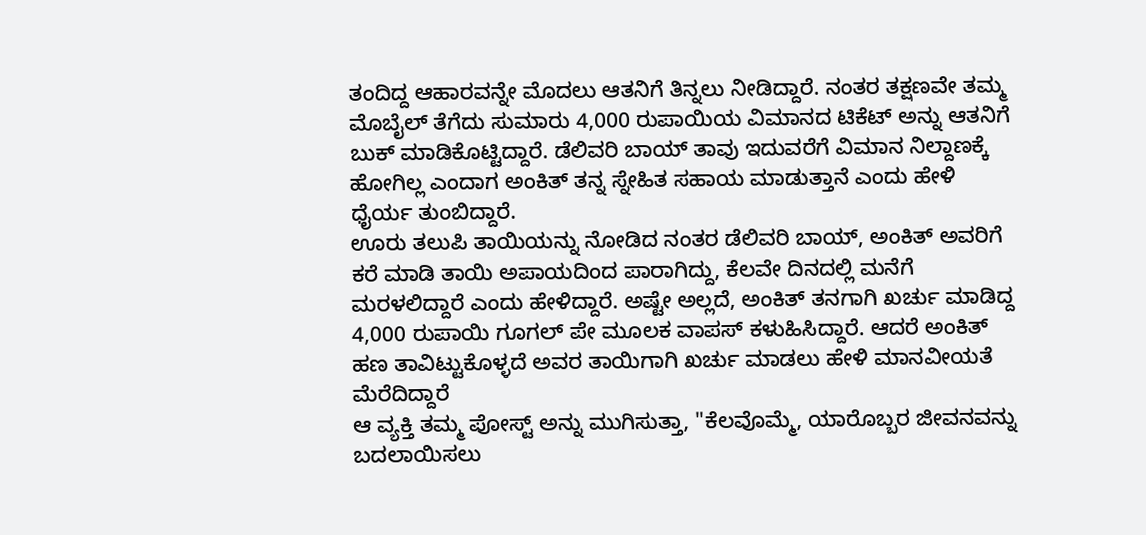ತಂದಿದ್ದ ಆಹಾರವನ್ನೇ ಮೊದಲು ಆತನಿಗೆ ತಿನ್ನಲು ನೀಡಿದ್ದಾರೆ. ನಂತರ ತಕ್ಷಣವೇ ತಮ್ಮ ಮೊಬೈಲ್ ತೆಗೆದು ಸುಮಾರು 4,000 ರುಪಾಯಿಯ ವಿಮಾನದ ಟಿಕೆಟ್ ಅನ್ನು ಆತನಿಗೆ ಬುಕ್ ಮಾಡಿಕೊಟ್ಟಿದ್ದಾರೆ. ಡೆಲಿವರಿ ಬಾಯ್ ತಾವು ಇದುವರೆಗೆ ವಿಮಾನ ನಿಲ್ದಾಣಕ್ಕೆ ಹೋಗಿಲ್ಲ ಎಂದಾಗ ಅಂಕಿತ್ ತನ್ನ ಸ್ನೇಹಿತ ಸಹಾಯ ಮಾಡುತ್ತಾನೆ ಎಂದು ಹೇಳಿ ಧೈರ್ಯ ತುಂಬಿದ್ದಾರೆ.
ಊರು ತಲುಪಿ ತಾಯಿಯನ್ನು ನೋಡಿದ ನಂತರ ಡೆಲಿವರಿ ಬಾಯ್, ಅಂಕಿತ್ ಅವರಿಗೆ ಕರೆ ಮಾಡಿ ತಾಯಿ ಅಪಾಯದಿಂದ ಪಾರಾಗಿದ್ದು, ಕೆಲವೇ ದಿನದಲ್ಲಿ ಮನೆಗೆ ಮರಳಲಿದ್ದಾರೆ ಎಂದು ಹೇಳಿದ್ದಾರೆ. ಅಷ್ಟೇ ಅಲ್ಲದೆ, ಅಂಕಿತ್ ತನಗಾಗಿ ಖರ್ಚು ಮಾಡಿದ್ದ 4,000 ರುಪಾಯಿ ಗೂಗಲ್ ಪೇ ಮೂಲಕ ವಾಪಸ್ ಕಳುಹಿಸಿದ್ದಾರೆ. ಆದರೆ ಅಂಕಿತ್ ಹಣ ತಾವಿಟ್ಟುಕೊಳ್ಳದೆ ಅವರ ತಾಯಿಗಾಗಿ ಖರ್ಚು ಮಾಡಲು ಹೇಳಿ ಮಾನವೀಯತೆ ಮೆರೆದಿದ್ದಾರೆ
ಆ ವ್ಯಕ್ತಿ ತಮ್ಮ ಪೋಸ್ಟ್ ಅನ್ನು ಮುಗಿಸುತ್ತಾ, "ಕೆಲವೊಮ್ಮೆ, ಯಾರೊಬ್ಬರ ಜೀವನವನ್ನು ಬದಲಾಯಿಸಲು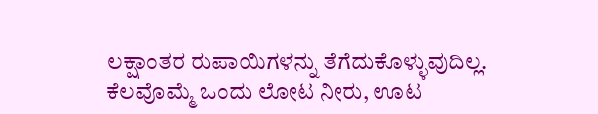ಲಕ್ಷಾಂತರ ರುಪಾಯಿಗಳನ್ನು ತೆಗೆದುಕೊಳ್ಳುವುದಿಲ್ಲ. ಕೆಲವೊಮ್ಮೆ ಒಂದು ಲೋಟ ನೀರು, ಊಟ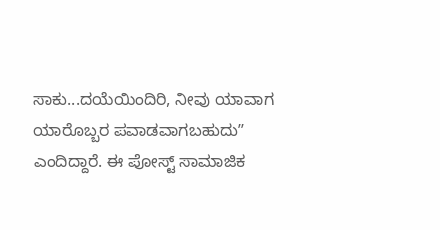ಸಾಕು...ದಯೆಯಿಂದಿರಿ, ನೀವು ಯಾವಾಗ ಯಾರೊಬ್ಬರ ಪವಾಡವಾಗಬಹುದುʼʼ ಎಂದಿದ್ದಾರೆ. ಈ ಪೋಸ್ಟ್ ಸಾಮಾಜಿಕ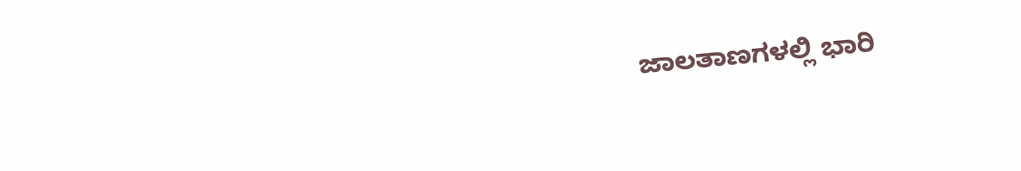ಜಾಲತಾಣಗಳಲ್ಲಿ ಭಾರಿ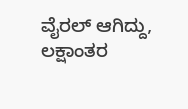ವೈರಲ್ ಆಗಿದ್ದು, ಲಕ್ಷಾಂತರ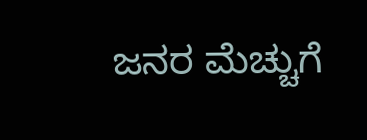ಜನರ ಮೆಚ್ಚುಗೆ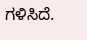ಗಳಿಸಿದೆ.